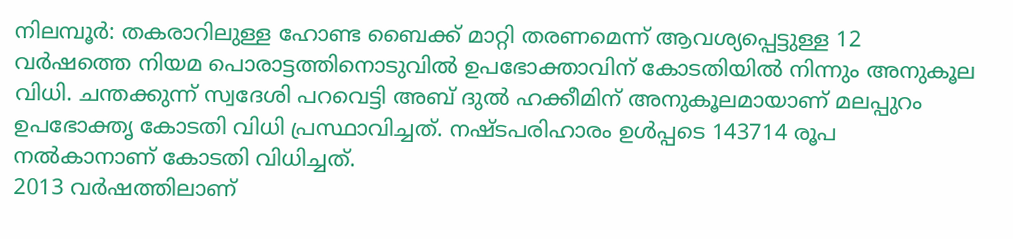നിലമ്പൂർ: തകരാറിലുള്ള ഹോണ്ട ബൈക്ക് മാറ്റി തരണമെന്ന് ആവശ്യപ്പെട്ടുള്ള 12 വർഷത്തെ നിയമ പൊരാട്ടത്തിനൊടുവിൽ ഉപഭോക്താവിന് കോടതിയിൽ നിന്നും അനുകൂല വിധി. ചന്തക്കുന്ന് സ്വദേശി പറവെട്ടി അബ് ദുൽ ഹക്കീമിന് അനുകൂലമായാണ് മലപ്പുറം ഉപഭോക്തൃ കോടതി വിധി പ്രസ്ഥാവിച്ചത്. നഷ്ടപരിഹാരം ഉൾപ്പടെ 143714 രൂപ നൽകാനാണ് കോടതി വിധിച്ചത്.
2013 വർഷത്തിലാണ്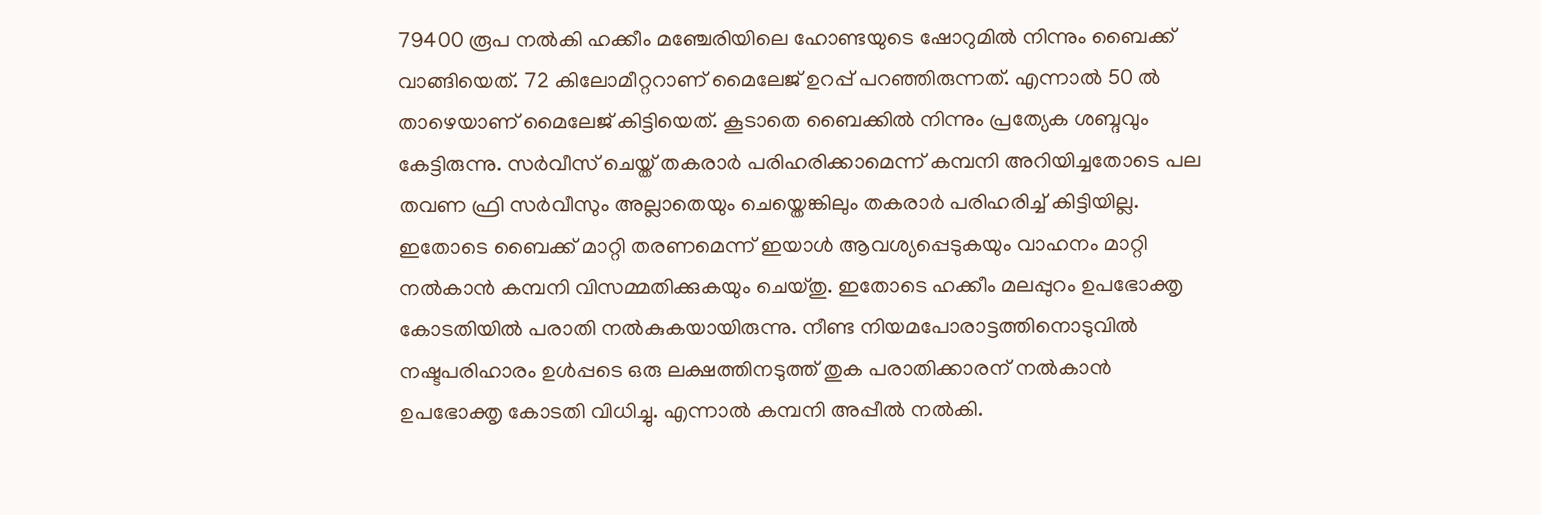79400 രൂപ നൽകി ഹക്കീം മഞ്ചേരിയിലെ ഹോണ്ടയുടെ ഷോറുമിൽ നിന്നും ബൈക്ക് വാങ്ങിയെത്. 72 കിലോമീറ്ററാണ് മൈലേജ് ഉറപ്പ് പറഞ്ഞിരുന്നത്. എന്നാൽ 50 ൽ താഴെയാണ് മൈലേജ് കിട്ടിയെത്. കൂടാതെ ബൈക്കിൽ നിന്നും പ്രത്യേക ശബ്ദവും കേട്ടിരുന്നു. സർവീസ് ചെയ്ത് തകരാർ പരിഹരിക്കാമെന്ന് കമ്പനി അറിയിച്ചതോടെ പല തവണ ഫ്രി സർവീസും അല്ലാതെയും ചെയ്തെങ്കിലും തകരാർ പരിഹരിച്ച് കിട്ടിയില്ല.
ഇതോടെ ബൈക്ക് മാറ്റി തരണമെന്ന് ഇയാൾ ആവശ്യപ്പെടുകയും വാഹനം മാറ്റി നൽകാൻ കമ്പനി വിസമ്മതിക്കുകയും ചെയ്തു. ഇതോടെ ഹക്കീം മലപ്പുറം ഉപഭോക്തൃ കോടതിയിൽ പരാതി നൽകുകയായിരുന്നു. നീണ്ട നിയമപോരാട്ടത്തിനൊടുവിൽ നഷ്ടപരിഹാരം ഉൾപ്പടെ ഒരു ലക്ഷത്തിനടുത്ത് തുക പരാതിക്കാരന് നൽകാൻ ഉപഭോക്തൃ കോടതി വിധിച്ചു. എന്നാൽ കമ്പനി അപ്പീൽ നൽകി.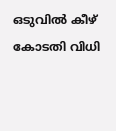ഒടുവിൽ കീഴ് കോടതി വിധി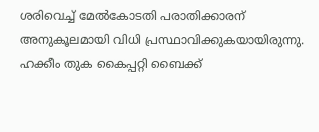ശരിവെച്ച് മേൽകോടതി പരാതിക്കാരന് അനുകൂലമായി വിധി പ്രസ്ഥാവിക്കുകയായിരുന്നു. ഹക്കീം തുക കൈപ്പറ്റി ബൈക്ക്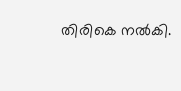തിരികെ നൽകി.